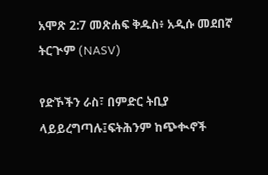አሞጽ 2:7 መጽሐፍ ቅዱስ፥ አዲሱ መደበኛ ትርጒም (NASV)

የድኾችን ራስ፣ በምድር ትቢያ ላይይረግጣሉ፤ፍትሕንም ከጭቊኖች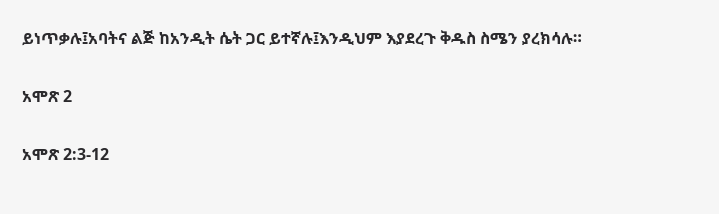ይነጥቃሉ፤አባትና ልጅ ከአንዲት ሴት ጋር ይተኛሉ፤እንዲህም እያደረጉ ቅዱስ ስሜን ያረክሳሉ።

አሞጽ 2

አሞጽ 2:3-12